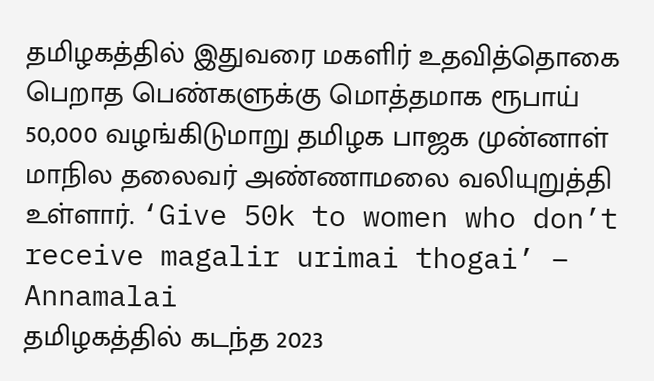தமிழகத்தில் இதுவரை மகளிர் உதவித்தொகை பெறாத பெண்களுக்கு மொத்தமாக ரூபாய் 50,000 வழங்கிடுமாறு தமிழக பாஜக முன்னாள் மாநில தலைவர் அண்ணாமலை வலியுறுத்தி உள்ளார். ‘Give 50k to women who don’t receive magalir urimai thogai’ – Annamalai
தமிழகத்தில் கடந்த 2023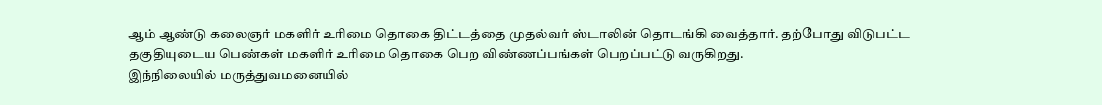ஆம் ஆண்டு கலைஞர் மகளிர் உரிமை தொகை திட்டத்தை முதல்வர் ஸ்டாலின் தொடங்கி வைத்தார். தற்போது விடுபட்ட தகுதியுடைய பெண்கள் மகளிர் உரிமை தொகை பெற விண்ணப்பங்கள் பெறப்பட்டு வருகிறது.
இந்நிலையில் மருத்துவமனையில்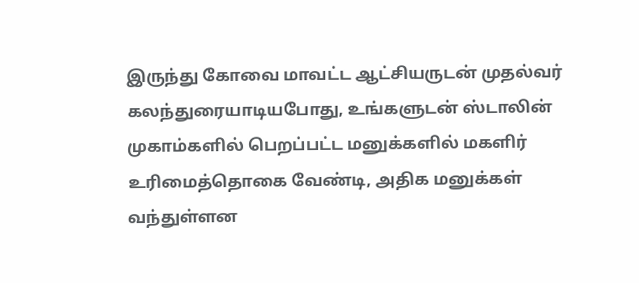இருந்து கோவை மாவட்ட ஆட்சியருடன் முதல்வர் கலந்துரையாடியபோது, உங்களுடன் ஸ்டாலின் முகாம்களில் பெறப்பட்ட மனுக்களில் மகளிர் உரிமைத்தொகை வேண்டி, அதிக மனுக்கள் வந்துள்ளன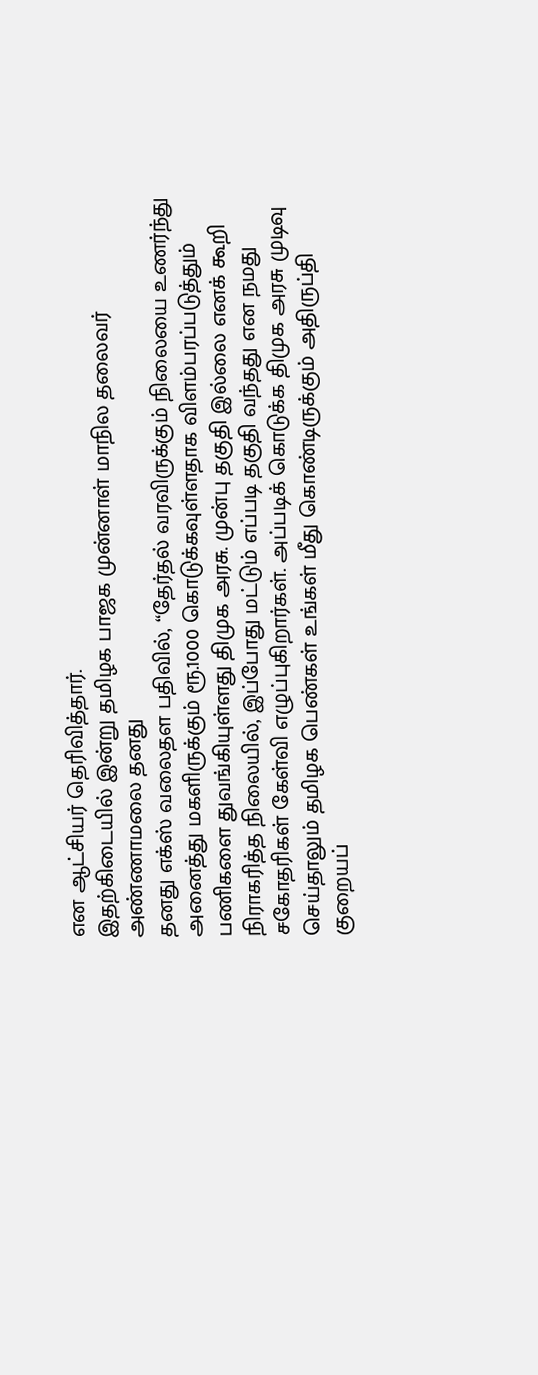என ஆட்சியர் தெரிவித்தார்.
இதற்கிடையில் இன்று தமிழக பாஜக முன்னாள் மாநில தலைவர் அண்ணாமலை தனது
தனது எக்ஸ் வலைதள பதிவில், “தேர்தல் வரவிருக்கும் நிலையை உணர்ந்து அனைத்து மகளிருக்கும் ரூ.1000 கொடுக்கவுள்ளதாக விளம்பரப்படுத்தும் பணிகளை துவங்கியுள்ளது திமுக அரசு. முன்பு தகுதி இல்லை எனக் கூறி நிராகரித்த நிலையில், இப்போது மட்டும் எப்படி தகுதி வந்தது என நமது சகோதரிகள் கேள்வி எழுப்புகிறார்கள். அப்படிக் கொடுக்க திமுக அரசு முடிவு செய்தாலும் தமிழக பெண்கள் உங்கள் மீது கொண்டிருக்கும் அதிருப்தி குறையப்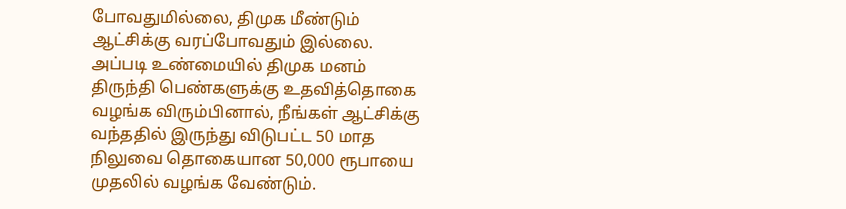போவதுமில்லை, திமுக மீண்டும் ஆட்சிக்கு வரப்போவதும் இல்லை.
அப்படி உண்மையில் திமுக மனம் திருந்தி பெண்களுக்கு உதவித்தொகை வழங்க விரும்பினால், நீங்கள் ஆட்சிக்கு வந்ததில் இருந்து விடுபட்ட 50 மாத நிலுவை தொகையான 50,000 ரூபாயை முதலில் வழங்க வேண்டும்.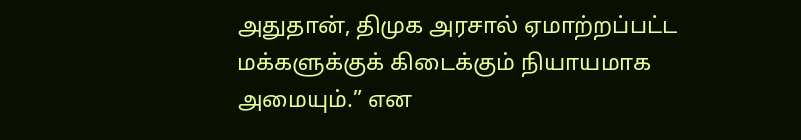அதுதான், திமுக அரசால் ஏமாற்றப்பட்ட மக்களுக்குக் கிடைக்கும் நியாயமாக அமையும்.” என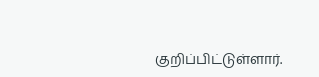குறிப்பிட்டுள்ளார்.